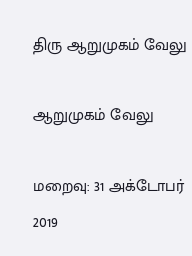திரு ஆறுமுகம் வேலு

ஆறுமுகம் வேலு

மறைவு: 31 அக்டோபர் 2019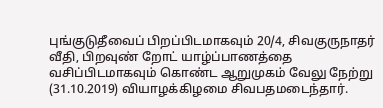புங்குடுதீவைப் பிறப்பிடமாகவும் 20/4, சிவகுருநாதர் வீதி, பிறவுண் றோட் யாழ்ப்பாணத்தை வசிப்பிடமாகவும் கொண்ட ஆறுமுகம் வேலு நேற்று (31.10.2019) வியாழக்கிழமை சிவபதமடைந்தார்.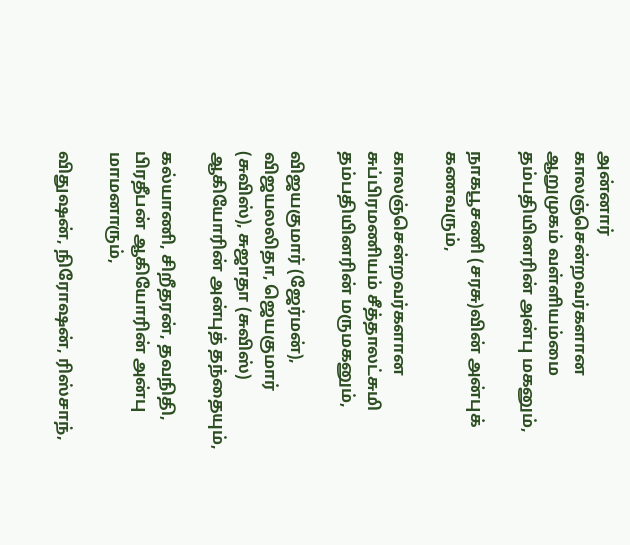அன்னார் காலஞ்சென்றவர்களான ஆறுமுகம் வள்ளியம்மை தம்பதியினரின் அன்பு மகனும்,

நாகபூசணி (சரசு)வின் அன்புக் கணவரும்,

காலஞ்சென்றவர்களான சுப்பிரமணியம் சீத்தாலட்சுமி தம்பதியினரின் மருமகனும்,

விஜயகுமார் (ஜேர்மன்), விஜயலலிதா, ஜெயகுமார் (சுவிஸ்), சுஜாதா (சுவிஸ்) ஆகியோரின் அன்புத் தந்தையும்,

கல்யாணி, சிறீதரன், தவநிதி, பிரதீபன் ஆகியோரின் அன்பு மாமனாரும்,

விதுஷன், நிரோஷன், ரிஸ்சாந்,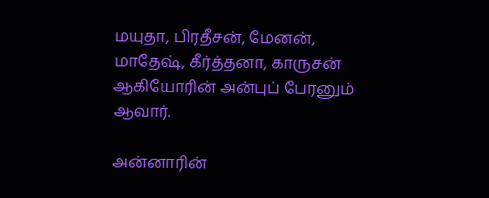மயுதா, பிரதீசன், மேனன், மாதேஷ், கீர்த்தனா, காருசன் ஆகியோரின் அன்புப் பேரனும் ஆவார்.

அன்னாரின்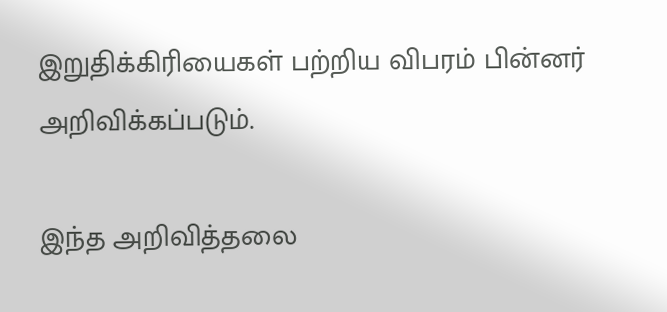இறுதிக்கிரியைகள் பற்றிய விபரம் பின்னர் அறிவிக்கப்படும்.

இந்த அறிவித்தலை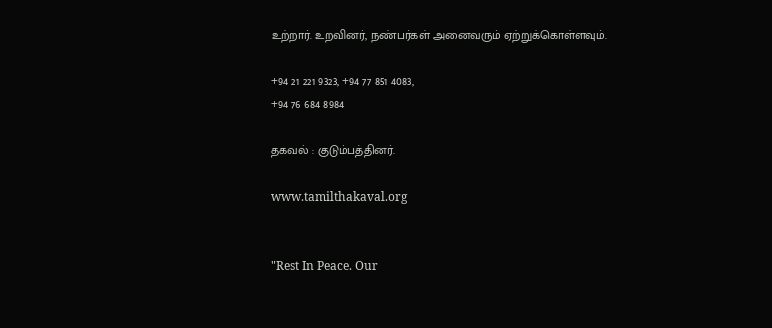உற்றார். உறவினர், நண்பர்கள் அனைவரும் ஏற்றுக்கொள்ளவும்.

+94 21 221 9323, +94 77 851 4083,
+94 76 684 8984

தகவல் : குடும்பத்தினர்.

www.tamilthakaval.org


"Rest In Peace. Our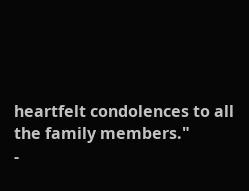heartfelt condolences to all the family members."
-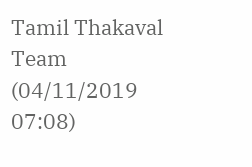Tamil Thakaval Team (04/11/2019 07:08)